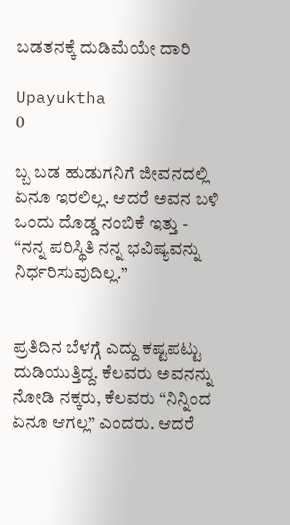ಬಡತನಕ್ಕೆ ದುಡಿಮೆಯೇ ದಾರಿ

Upayuktha
0

ಬ್ಬ ಬಡ ಹುಡುಗನಿಗೆ ಜೀವನದಲ್ಲಿ ಏನೂ ಇರಲಿಲ್ಲ. ಆದರೆ ಅವನ ಬಳಿ ಒಂದು ದೊಡ್ಡ ನಂಬಿಕೆ ಇತ್ತು -  “ನನ್ನ ಪರಿಸ್ಥಿತಿ ನನ್ನ ಭವಿಷ್ಯವನ್ನು ನಿರ್ಧರಿಸುವುದಿಲ್ಲ.”


ಪ್ರತಿದಿನ ಬೆಳಗ್ಗೆ ಎದ್ದು ಕಷ್ಟಪಟ್ಟು ದುಡಿಯುತ್ತಿದ್ದ. ಕೆಲವರು ಅವನನ್ನು ನೋಡಿ ನಕ್ಕರು, ಕೆಲವರು “ನಿನ್ನಿಂದ ಏನೂ ಆಗಲ್ಲ” ಎಂದರು. ಆದರೆ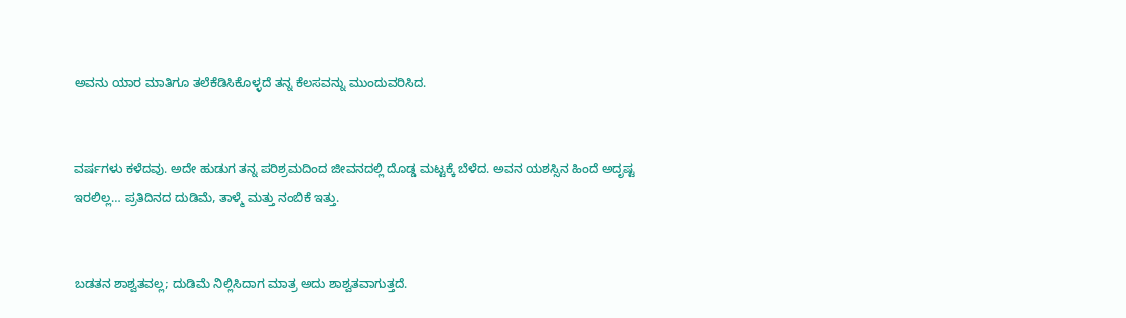ಅವನು ಯಾರ ಮಾತಿಗೂ ತಲೆಕೆಡಿಸಿಕೊಳ್ಳದೆ ತನ್ನ ಕೆಲಸವನ್ನು ಮುಂದುವರಿಸಿದ.


ವರ್ಷಗಳು ಕಳೆದವು. ಅದೇ ಹುಡುಗ ತನ್ನ ಪರಿಶ್ರಮದಿಂದ ಜೀವನದಲ್ಲಿ ದೊಡ್ಡ ಮಟ್ಟಕ್ಕೆ ಬೆಳೆದ. ಅವನ ಯಶಸ್ಸಿನ ಹಿಂದೆ ಅದೃಷ್ಟ ಇರಲಿಲ್ಲ… ಪ್ರತಿದಿನದ ದುಡಿಮೆ, ತಾಳ್ಮೆ ಮತ್ತು ನಂಬಿಕೆ ಇತ್ತು.


ಬಡತನ ಶಾಶ್ವತವಲ್ಲ; ದುಡಿಮೆ ನಿಲ್ಲಿಸಿದಾಗ ಮಾತ್ರ ಅದು ಶಾಶ್ವತವಾಗುತ್ತದೆ.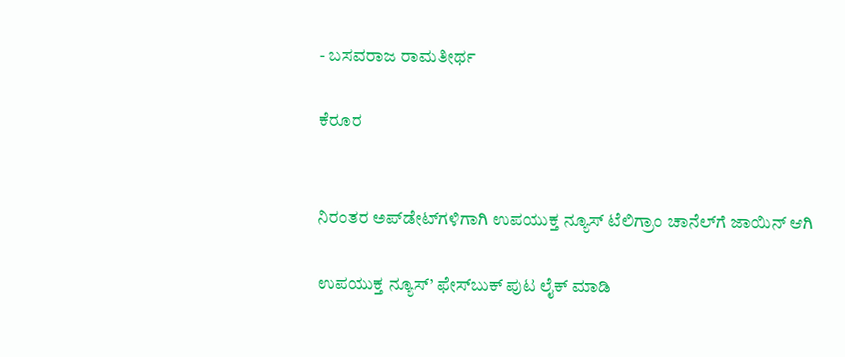- ಬಸವರಾಜ ರಾಮತೀರ್ಥ

ಕೆರೂರ


ನಿರಂತರ ಅಪ್‌ಡೇಟ್‌ಗಳಿಗಾಗಿ ಉಪಯುಕ್ತ ನ್ಯೂಸ್‌ ಟೆಲಿಗ್ರಾಂ ಚಾನೆಲ್‌ಗೆ ಜಾಯಿನ್‌ ಆಗಿ

ಉಪಯುಕ್ತ ನ್ಯೂಸ್‌’ ಫೇಸ್‌ಬುಕ್ ಪುಟ ಲೈಕ್ ಮಾಡಿ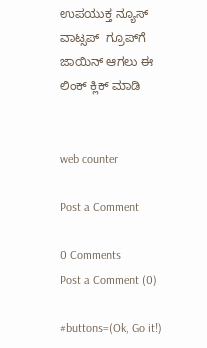ಉಪಯುಕ್ತ ನ್ಯೂಸ್‌ ವಾಟ್ಸಪ್‌  ಗ್ರೂಪ್‌ಗೆ ಜಾಯಿನ್ ಆಗಲು ಈ ಲಿಂಕ್ ಕ್ಲಿಕ್ ಮಾಡಿ


web counter

Post a Comment

0 Comments
Post a Comment (0)

#buttons=(Ok, Go it!)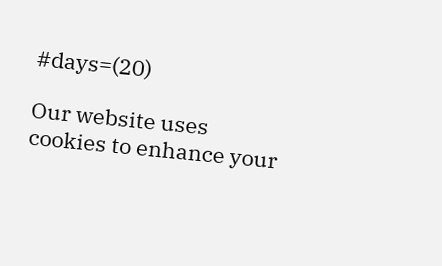#days=(20)

Our website uses cookies to enhance your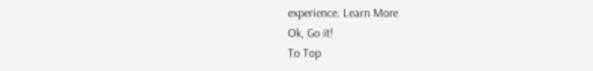experience. Learn More
Ok, Go it!
To Top